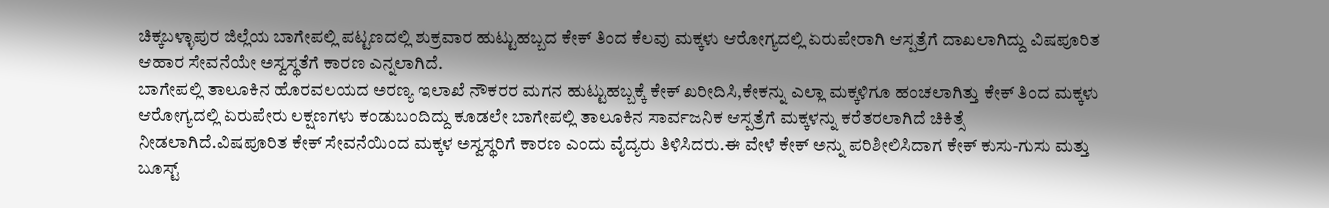ಚಿಕ್ಕಬಳ್ಳಾಪುರ ಜಿಲ್ಲೆಯ ಬಾಗೇಪಲ್ಲಿ ಪಟ್ಟಣದಲ್ಲಿ ಶುಕ್ರವಾರ ಹುಟ್ಟುಹಬ್ಬದ ಕೇಕ್ ತಿಂದ ಕೆಲವು ಮಕ್ಕಳು ಆರೋಗ್ಯದಲ್ಲಿ ಏರುಪೇರಾಗಿ ಆಸ್ಪತ್ರೆಗೆ ದಾಖಲಾಗಿದ್ದು ವಿಷಪೂರಿತ ಆಹಾರ ಸೇವನೆಯೇ ಅಸ್ವಸ್ಥತೆಗೆ ಕಾರಣ ಎನ್ನಲಾಗಿದೆ.
ಬಾಗೇಪಲ್ಲಿ ತಾಲೂಕಿನ ಹೊರವಲಯದ ಅರಣ್ಯ ಇಲಾಖೆ ನೌಕರರ ಮಗನ ಹುಟ್ಟುಹಬ್ಬಕ್ಕೆ ಕೇಕ್ ಖರೀದಿಸಿ,ಕೇಕನ್ನು ಎಲ್ಲಾ ಮಕ್ಕಳಿಗೂ ಹಂಚಲಾಗಿತ್ತು ಕೇಕ್ ತಿಂದ ಮಕ್ಕಳು ಆರೋಗ್ಯದಲ್ಲಿ ಏರುಪೇರು ಲಕ್ಷಣಗಳು ಕಂಡುಬಂದಿದ್ದು ಕೂಡಲೇ ಬಾಗೇಪಲ್ಲಿ ತಾಲೂಕಿನ ಸಾರ್ವಜನಿಕ ಆಸ್ಪತ್ರೆಗೆ ಮಕ್ಕಳನ್ನು ಕರೆತರಲಾಗಿದೆ ಚಿಕಿತ್ಸೆ ನೀಡಲಾಗಿದೆ.ವಿಷಪೂರಿತ ಕೇಕ್ ಸೇವನೆಯಿಂದ ಮಕ್ಕಳ ಅಸ್ವಸ್ಥರಿಗೆ ಕಾರಣ ಎಂದು ವೈದ್ಯರು ತಿಳಿಸಿದರು.ಈ ವೇಳೆ ಕೇಕ್ ಅನ್ನು ಪರಿಶೀಲಿಸಿದಾಗ ಕೇಕ್ ಕುಸು-ಗುಸು ಮತ್ತು ಬೂಸ್ಟ್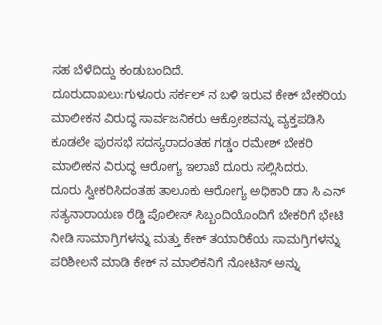ಸಹ ಬೆಳೆದಿದ್ದು ಕಂಡುಬಂದಿದೆ.
ದೂರುದಾಖಲು:ಗುಳೂರು ಸರ್ಕಲ್ ನ ಬಳಿ ಇರುವ ಕೇಕ್ ಬೇಕರಿಯ ಮಾಲೀಕನ ವಿರುದ್ಧ ಸಾರ್ವಜನಿಕರು ಆಕ್ರೋಶವನ್ನು ವ್ಯಕ್ತಪಡಿಸಿ ಕೂಡಲೇ ಪುರಸಭೆ ಸದಸ್ಯರಾದಂತಹ ಗಡ್ಡಂ ರಮೇಶ್ ಬೇಕರಿ ಮಾಲೀಕನ ವಿರುದ್ಧ ಆರೋಗ್ಯ ಇಲಾಖೆ ದೂರು ಸಲ್ಲಿಸಿದರು.
ದೂರು ಸ್ವೀಕರಿಸಿದಂತಹ ತಾಲೂಕು ಆರೋಗ್ಯ ಅಧಿಕಾರಿ ಡಾ ಸಿ ಎನ್ ಸತ್ಯನಾರಾಯಣ ರೆಡ್ಡಿ ಪೊಲೀಸ್ ಸಿಬ್ಬಂದಿಯೊಂದಿಗೆ ಬೇಕರಿಗೆ ಭೇಟಿ ನೀಡಿ ಸಾಮಾಗ್ರಿಗಳನ್ನು ಮತ್ತು ಕೇಕ್ ತಯಾರಿಕೆಯ ಸಾಮಗ್ರಿಗಳನ್ನು ಪರಿಶೀಲನೆ ಮಾಡಿ ಕೇಕ್ ನ ಮಾಲಿಕನಿಗೆ ನೋಟಿಸ್ ಅನ್ನು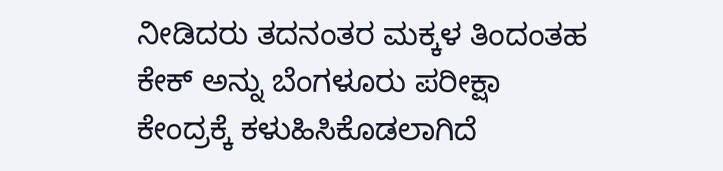ನೀಡಿದರು ತದನಂತರ ಮಕ್ಕಳ ತಿಂದಂತಹ ಕೇಕ್ ಅನ್ನು ಬೆಂಗಳೂರು ಪರೀಕ್ಷಾ ಕೇಂದ್ರಕ್ಕೆ ಕಳುಹಿಸಿಕೊಡಲಾಗಿದೆ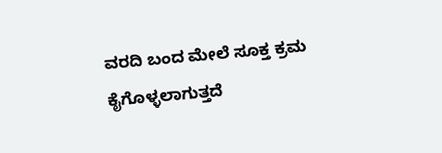ವರದಿ ಬಂದ ಮೇಲೆ ಸೂಕ್ತ ಕ್ರಮ ಕೈಗೊಳ್ಳಲಾಗುತ್ತದೆ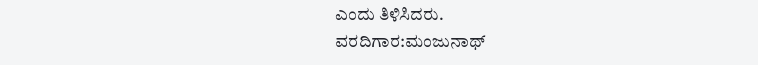ಎಂದು ತಿಳಿಸಿದರು.
ವರದಿಗಾರ:ಮಂಜುನಾಥ್